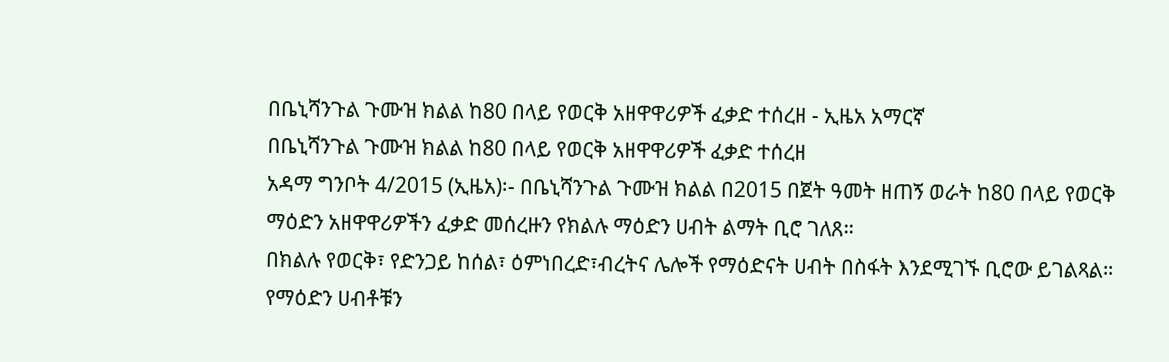በቤኒሻንጉል ጉሙዝ ክልል ከ80 በላይ የወርቅ አዘዋዋሪዎች ፈቃድ ተሰረዘ - ኢዜአ አማርኛ
በቤኒሻንጉል ጉሙዝ ክልል ከ80 በላይ የወርቅ አዘዋዋሪዎች ፈቃድ ተሰረዘ
አዳማ ግንቦት 4/2015 (ኢዜአ)፡- በቤኒሻንጉል ጉሙዝ ክልል በ2015 በጀት ዓመት ዘጠኝ ወራት ከ80 በላይ የወርቅ ማዕድን አዘዋዋሪዎችን ፈቃድ መሰረዙን የክልሉ ማዕድን ሀብት ልማት ቢሮ ገለጸ።
በክልሉ የወርቅ፣ የድንጋይ ከሰል፣ ዕምነበረድ፣ብረትና ሌሎች የማዕድናት ሀብት በስፋት እንደሚገኙ ቢሮው ይገልጻል።
የማዕድን ሀብቶቹን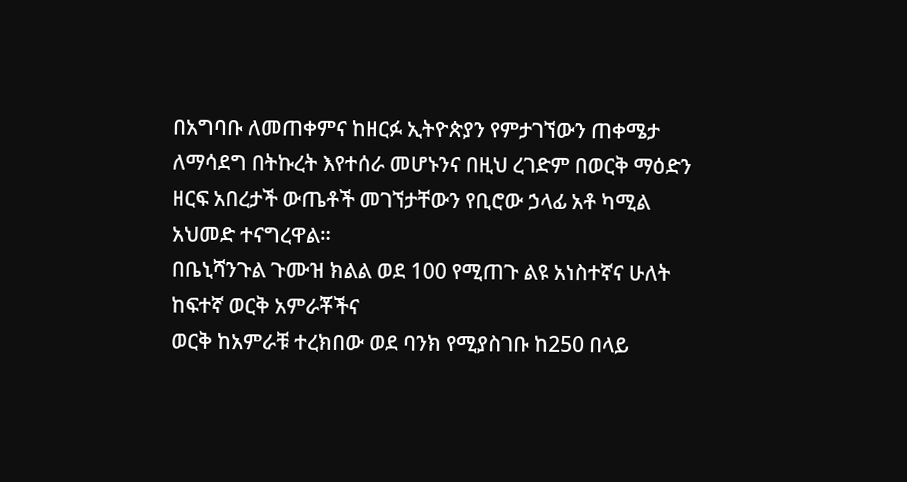በአግባቡ ለመጠቀምና ከዘርፉ ኢትዮጵያን የምታገኘውን ጠቀሜታ ለማሳደግ በትኩረት እየተሰራ መሆኑንና በዚህ ረገድም በወርቅ ማዕድን ዘርፍ አበረታች ውጤቶች መገኘታቸውን የቢሮው ኃላፊ አቶ ካሚል አህመድ ተናግረዋል።
በቤኒሻንጉል ጉሙዝ ክልል ወደ 100 የሚጠጉ ልዩ አነስተኛና ሁለት ከፍተኛ ወርቅ አምራቾችና
ወርቅ ከአምራቹ ተረክበው ወደ ባንክ የሚያስገቡ ከ250 በላይ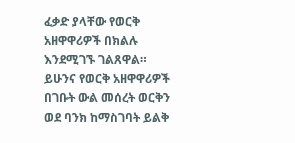ፈቃድ ያላቸው የወርቅ አዘዋዋሪዎች በክልሉ እንደሚገኙ ገልጸዋል።
ይሁንና የወርቅ አዘዋዋሪዎች በገቡት ውል መሰረት ወርቅን ወደ ባንክ ከማስገባት ይልቅ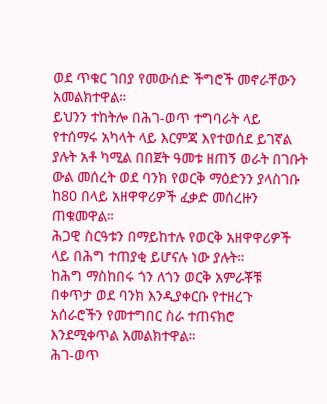ወደ ጥቁር ገበያ የመውሰድ ችግሮች መኖራቸውን አመልክተዋል።
ይህንን ተከትሎ በሕገ-ወጥ ተግባራት ላይ የተሰማሩ አካላት ላይ እርምጃ እየተወሰደ ይገኛል ያሉት አቶ ካሚል በበጀት ዓመቱ ዘጠኝ ወራት በገቡት ውል መሰረት ወደ ባንክ የወርቅ ማዕድንን ያላስገቡ ከ80 በላይ አዘዋዋሪዎች ፈቃድ መሰረዙን ጠቁመዋል።
ሕጋዊ ስርዓቱን በማይከተሉ የወርቅ አዘዋዋሪዎች ላይ በሕግ ተጠያቂ ይሆናሉ ነው ያሉት።
ከሕግ ማስከበሩ ጎን ለጎን ወርቅ አምራቾቹ በቀጥታ ወደ ባንክ እንዲያቀርቡ የተዘረጉ አሰራሮችን የመተግበር ስራ ተጠናክሮ እንደሚቀጥል አመልክተዋል።
ሕገ-ወጥ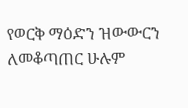የወርቅ ማዕድን ዝውውርን ለመቆጣጠር ሁሉም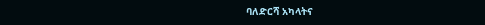ባለድርሻ አካላትና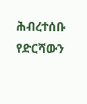ሕብረተሰቡ የድርሻውን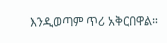እንዲወጣም ጥሪ አቅርበዋል።